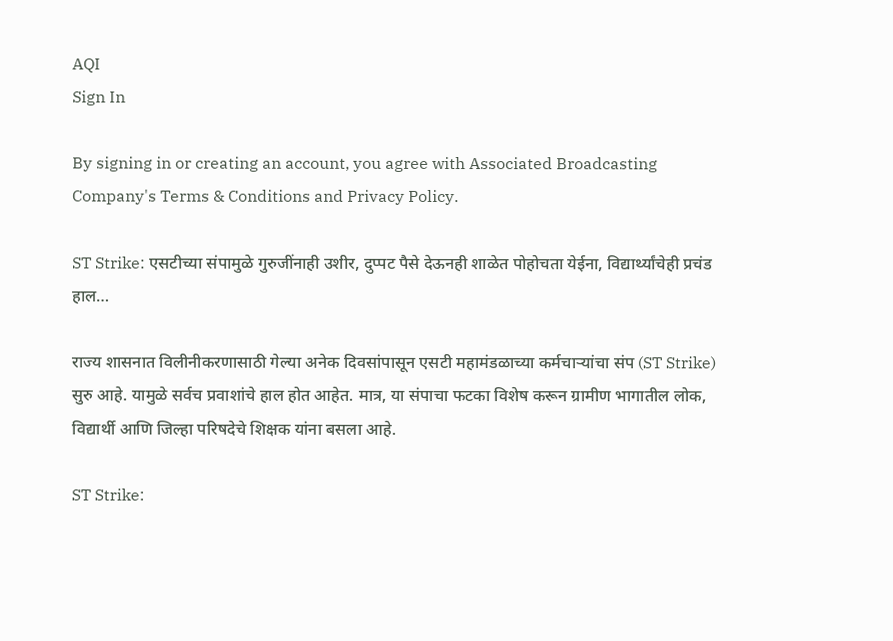AQI
Sign In

By signing in or creating an account, you agree with Associated Broadcasting Company's Terms & Conditions and Privacy Policy.

ST Strike: एसटीच्या संपामुळे गुरुजींनाही उशीर, दुप्पट पैसे देऊनही शाळेत पोहोचता येईना, विद्यार्थ्यांचेही प्रचंड हाल…

राज्य शासनात विलीनीकरणासाठी गेल्या अनेक दिवसांपासून एसटी महामंडळाच्या कर्मचाऱ्यांचा संप (ST Strike) सुरु आहे. यामुळे सर्वच प्रवाशांचे हाल होत आहेत. मात्र, या संपाचा फटका विशेष करून ग्रामीण भागातील लोक, विद्यार्थी आणि जिल्हा परिषदेचे शिक्षक यांना बसला आहे.

ST Strike: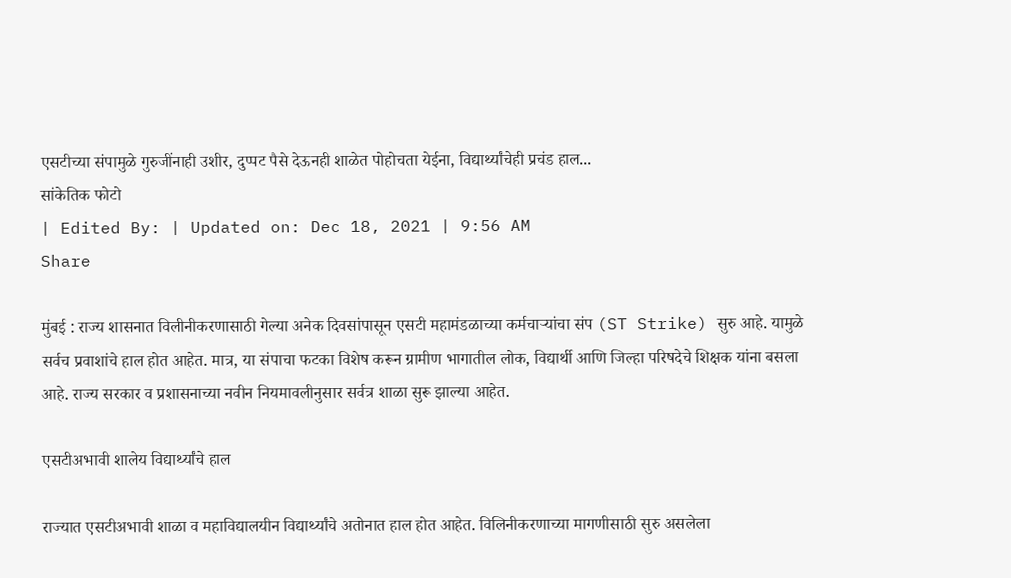एसटीच्या संपामुळे गुरुजींनाही उशीर, दुप्पट पैसे देऊनही शाळेत पोहोचता येईना, विद्यार्थ्यांचेही प्रचंड हाल...
सांकेतिक फोटो
| Edited By: | Updated on: Dec 18, 2021 | 9:56 AM
Share

मुंबई : राज्य शासनात विलीनीकरणासाठी गेल्या अनेक दिवसांपासून एसटी महामंडळाच्या कर्मचाऱ्यांचा संप (ST Strike) सुरु आहे. यामुळे सर्वच प्रवाशांचे हाल होत आहेत. मात्र, या संपाचा फटका विशेष करून ग्रामीण भागातील लोक, विद्यार्थी आणि जिल्हा परिषदेचे शिक्षक यांना बसला आहे. राज्य सरकार व प्रशासनाच्या नवीन नियमावलीनुसार सर्वत्र शाळा सुरू झाल्या आहेत.

एसटीअभावी शालेय विद्यार्थ्यांचे हाल

राज्यात एसटीअभावी शाळा व महाविद्यालयीन विद्यार्थ्यांचे अतोनात हाल होत आहेत. विलिनीकरणाच्या मागणीसाठी सुरु असलेला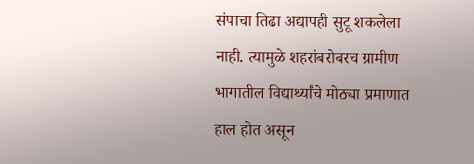संपाचा तिढा अद्यापही सुटू शकलेला नाही. त्यामुळे शहरांबरोबरच ग्रामीण भागातील विद्यार्थ्यांचे मोठ्या प्रमाणात हाल होत असून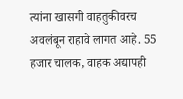त्यांना खासगी वाहतुकीवरच अवलंबून राहावे लागत आहे. 55 हजार चालक, वाहक अद्यापही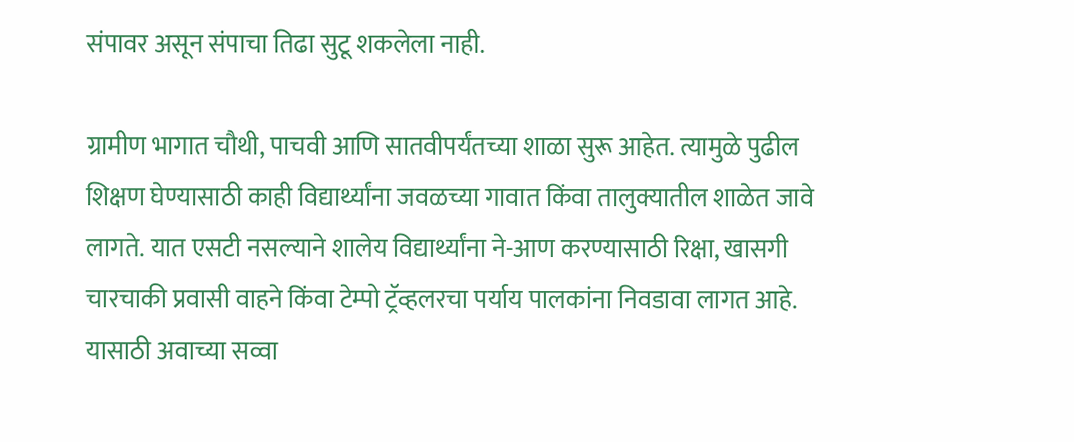संपावर असून संपाचा तिढा सुटू शकलेला नाही.

ग्रामीण भागात चौथी, पाचवी आणि सातवीपर्यंतच्या शाळा सुरू आहेत. त्यामुळे पुढील शिक्षण घेण्यासाठी काही विद्यार्थ्यांना जवळच्या गावात किंवा तालुक्यातील शाळेत जावे लागते. यात एसटी नसल्याने शालेय विद्यार्थ्यांना ने-आण करण्यासाठी रिक्षा, खासगी चारचाकी प्रवासी वाहने किंवा टेम्पो ट्रॅव्हलरचा पर्याय पालकांना निवडावा लागत आहे. यासाठी अवाच्या सव्वा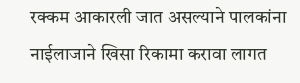रक्कम आकारली जात असल्याने पालकांना नाईलाजाने खिसा रिकामा करावा लागत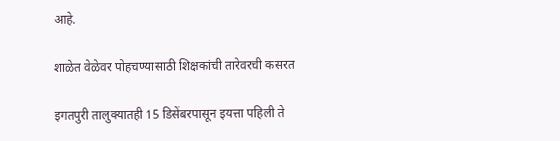आहे.

शाळेत वेळेवर पोहचण्यासाठी शिक्षकांची तारेवरची कसरत

इगतपुरी तालुक्यातही 15 डिसेंबरपासून इयत्ता पहिली ते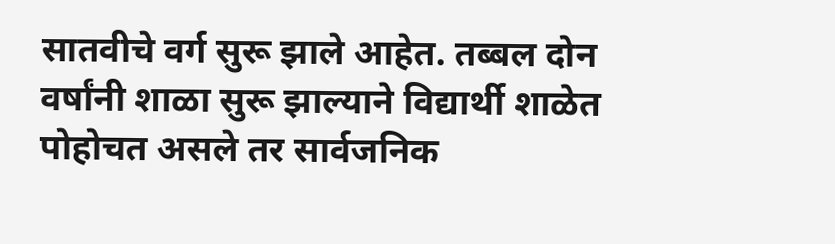सातवीचे वर्ग सुरू झाले आहेत. तब्बल दोन वर्षांनी शाळा सुरू झाल्याने विद्यार्थी शाळेत पोहोचत असले तर सार्वजनिक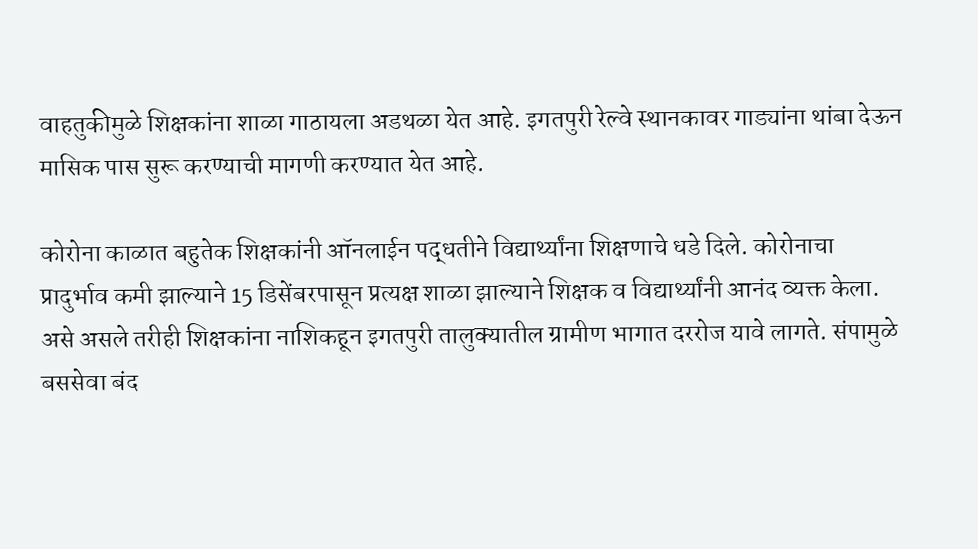वाहतुकीमुळे शिक्षकांना शाळा गाठायला अडथळा येत आहे. इगतपुरी रेल्वे स्थानकावर गाड्यांना थांबा देऊन मासिक पास सुरू करण्याची मागणी करण्यात येत आहे.

कोरोना काळात बहुतेक शिक्षकांनी ऑनलाईन पद्धतीने विद्यार्थ्यांना शिक्षणाचे धडे दिले. कोरोनाचा प्रादुर्भाव कमी झाल्याने 15 डिसेंबरपासून प्रत्यक्ष शाळा झाल्याने शिक्षक व विद्यार्थ्यांनी आनंद व्यक्त केला. असे असले तरीही शिक्षकांना नाशिकहून इगतपुरी तालुक्यातील ग्रामीण भागात दररोज यावे लागते. संपामुळे बससेवा बंद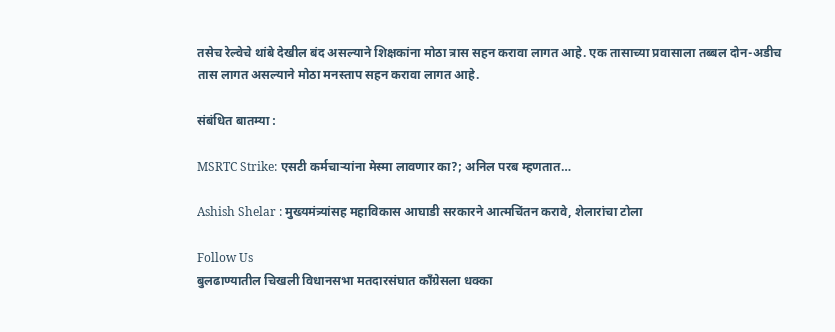तसेच रेल्वेचे थांबे देखील बंद असल्याने शिक्षकांना मोठा त्रास सहन करावा लागत आहे. एक तासाच्या प्रवासाला तब्बल दोन-अडीच तास लागत असल्याने मोठा मनस्ताप सहन करावा लागत आहे.

संबंधित बातम्या :

MSRTC Strike: एसटी कर्मचाऱ्यांना मेस्मा लावणार का?; अनिल परब म्हणतात…

Ashish Shelar : मुख्यमंत्र्यांसह महाविकास आघाडी सरकारने आत्मचिंतन करावे, शेलारांचा टोला

Follow Us
बुलढाण्यातील चिखली विधानसभा मतदारसंघात काँग्रेसला धक्का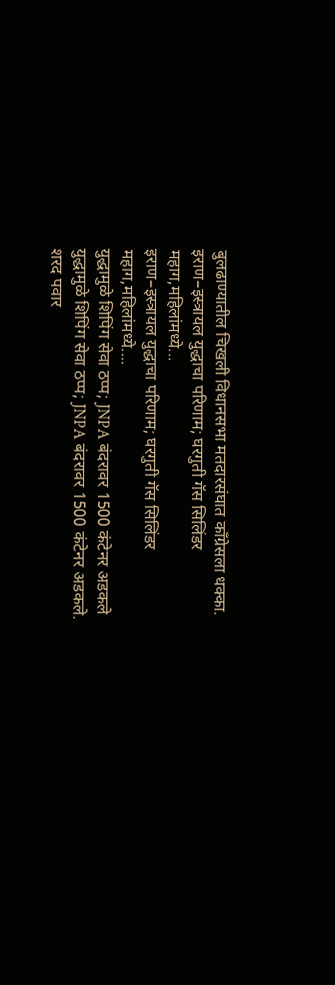बुलढाण्यातील चिखली विधानसभा मतदारसंघात काँग्रेसला धक्का.
इराण–इस्त्रायल युद्धाचा परिणाम; घरगुती गॅस सिलिंडर महाग,महिलांमध्ये...
इराण–इस्त्रायल युद्धाचा परिणाम; घरगुती गॅस सिलिंडर महाग,महिलांमध्ये....
युद्धामुळे शिपिंग सेवा ठप्प; JNPA बंदरावर 1500 कंटेनर अडकले
युद्धामुळे शिपिंग सेवा ठप्प; JNPA बंदरावर 1500 कंटेनर अडकले.
शरद पवार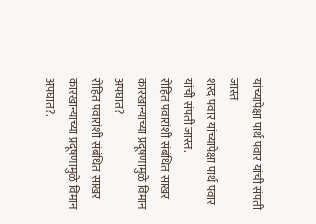यांच्यापेक्षा पार्थ पवार यांची संपती जास्त
शरद पवार यांच्यापेक्षा पार्थ पवार यांची संपती जास्त.
रोहित पवारांशी संबंधित साखर कारखान्याच्या प्रदूषणामुळे विमान अपघात?
रोहित पवारांशी संबंधित साखर कारखान्याच्या प्रदूषणामुळे विमान अपघात?.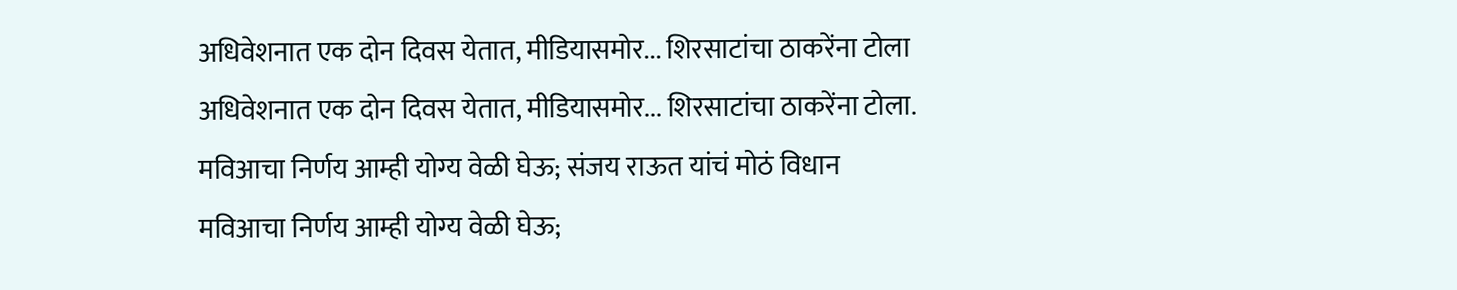अधिवेशनात एक दोन दिवस येतात, मीडियासमोर... शिरसाटांचा ठाकरेंना टोला
अधिवेशनात एक दोन दिवस येतात, मीडियासमोर... शिरसाटांचा ठाकरेंना टोला.
मविआचा निर्णय आम्ही योग्य वेळी घेऊ; संजय राऊत यांचं मोठं विधान
मविआचा निर्णय आम्ही योग्य वेळी घेऊ;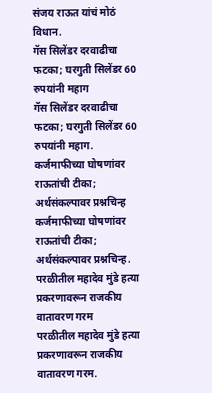संजय राऊत यांचं मोठं विधान.
गॅस सिलेंडर दरवाढीचा फटका; घरगुती सिलेंडर 60 रुपयांनी महाग
गॅस सिलेंडर दरवाढीचा फटका; घरगुती सिलेंडर 60 रुपयांनी महाग.
कर्जमाफीच्या घोषणांवर राऊतांची टीका; अर्थसंकल्पावर प्रश्नचिन्ह
कर्जमाफीच्या घोषणांवर राऊतांची टीका; अर्थसंकल्पावर प्रश्नचिन्ह.
परळीतील महादेव मुंडे हत्या प्रकरणावरून राजकीय वातावरण गरम
परळीतील महादेव मुंडे हत्या प्रकरणावरून राजकीय वातावरण गरम.